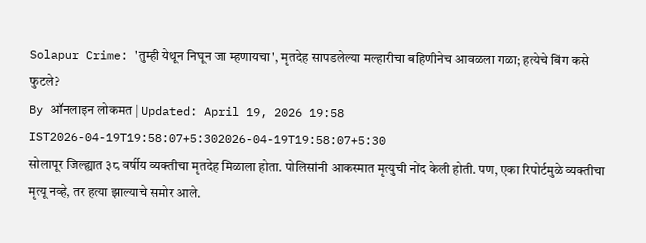Solapur Crime: 'तुम्ही येथून निघून जा म्हणायचा', मृतदेह सापडलेल्या मल्हारीचा बहिणीनेच आवळला गळा; हत्येचे बिंग कसे फुटले?
By ऑनलाइन लोकमत | Updated: April 19, 2026 19:58 IST2026-04-19T19:58:07+5:302026-04-19T19:58:07+5:30
सोलापूर जिल्ह्यात ३८ वर्षीय व्यक्तीचा मृतदेह मिळाला होता. पोलिसांनी आकस्मात मृत्युची नोंद केली होती. पण, एका रिपोर्टमुळे व्यक्तीचा मृत्यू नव्हे, तर हत्या झाल्याचे समोर आले.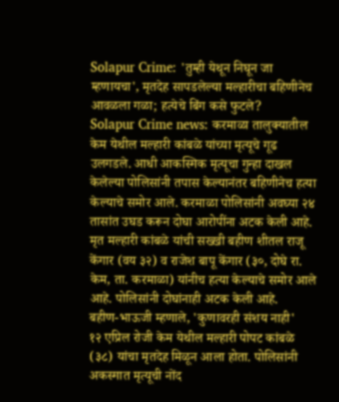Solapur Crime: 'तुम्ही येथून निघून जा म्हणायचा', मृतदेह सापडलेल्या मल्हारीचा बहिणीनेच आवळला गळा; हत्येचे बिंग कसे फुटले?
Solapur Crime news: करमाळा तालुक्यातील केम येथील मल्हारी कांबळे यांच्या मृत्यूचे गूढ उलगडले. आधी आकस्मिक मृत्यूचा गुन्हा दाखल केलेल्या पोलिसांनी तपास केल्यानंतर बहिणीनेच हत्या केल्याचे समोर आले. करमाळा पोलिसांनी अवघ्या २४ तासांत उघड करून दोघा आरोपींना अटक केली आहे.
मृत मल्हारी कांबळे यांची सख्खी बहीण शीतल राजू केंगार (वय ३२) व राजेश बापू केंगार (३०, दोघे रा. केम, ता. करमाळा) यांनीच हत्या केल्याचे समोर आले आहे. पोलिसांनी दोघांनाही अटक केली आहे.
बहीण-भाऊजी म्हणाले, 'कुणावरही संशय नाही'
१२ एप्रिल रोजी केम येथील मल्हारी पोपट कांबळे (३८) यांचा मृतदेह मिळून आला होता. पोलिसांनी अकस्मात मृत्यूची नोंद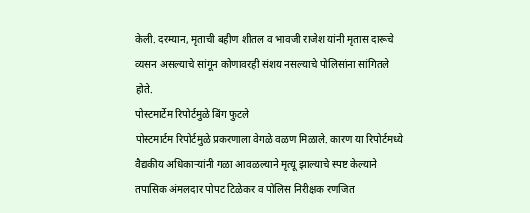केली. दरम्यान, मृताची बहीण शीतल व भावजी राजेश यांनी मृतास दारूचे व्यसन असल्याचे सांगून कोणावरही संशय नसल्याचे पोलिसांना सांगितले होते.
पोस्टमार्टेम रिपोर्टमुळे बिंग फुटले
पोस्टमार्टम रिपोर्टमुळे प्रकरणाला वेगळे वळण मिळाले. कारण या रिपोर्टमध्ये वैद्यकीय अधिकाऱ्यांनी गळा आवळल्याने मृत्यू झाल्याचे स्पष्ट केल्याने तपासिक अंमलदार पोपट टिळेकर व पोलिस निरीक्षक रणजित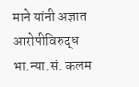माने यांनी अज्ञात आरोपीविरुद्ध भा.न्या.सं. कलम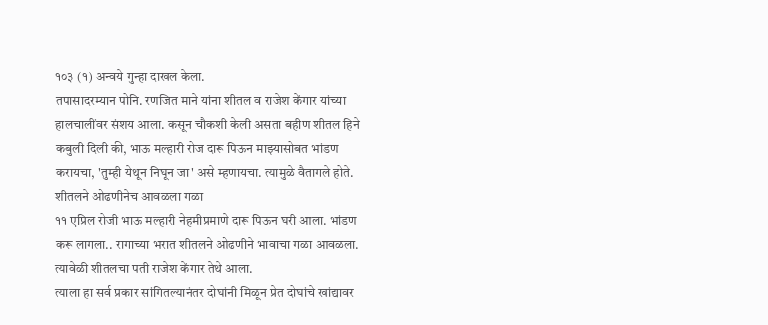१०३ (१) अन्वये गुन्हा दाखल केला.
तपासादरम्यान पोनि. रणजित माने यांना शीतल व राजेश केंगार यांच्या हालचालींवर संशय आला. कसून चौकशी केली असता बहीण शीतल हिने कबुली दिली की, भाऊ मल्हारी रोज दारू पिऊन माझ्यासोबत भांडण करायचा, 'तुम्ही येथून निघून जा' असे म्हणायचा. त्यामुळे वैतागले होते.
शीतलने ओढणीनेच आवळला गळा
११ एप्रिल रोजी भाऊ मल्हारी नेहमीप्रमाणे दारू पिऊन घरी आला. भांडण करू लागला.. रागाच्या भरात शीतलने ओढणीने भावाचा गळा आवळला. त्यावेळी शीतलचा पती राजेश केंगार तेथे आला.
त्याला हा सर्व प्रकार सांगितल्यानंतर दोघांनी मिळून प्रेत दोघांचे खांद्यावर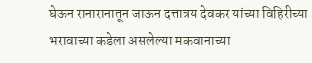घेऊन रानारानातून जाऊन दत्तात्रय देवकर यांच्या विहिरीच्या भरावाच्या कडेला असलेल्या मकवानाच्या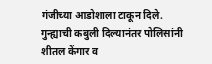गंजीच्या आडोशाला टाकून दिले. गुन्ह्याची कबुली दिल्यानंतर पोलिसांनी शीतल केंगार व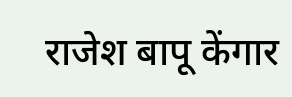राजेश बापू केंगार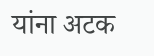यांना अटक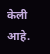केली आहे.